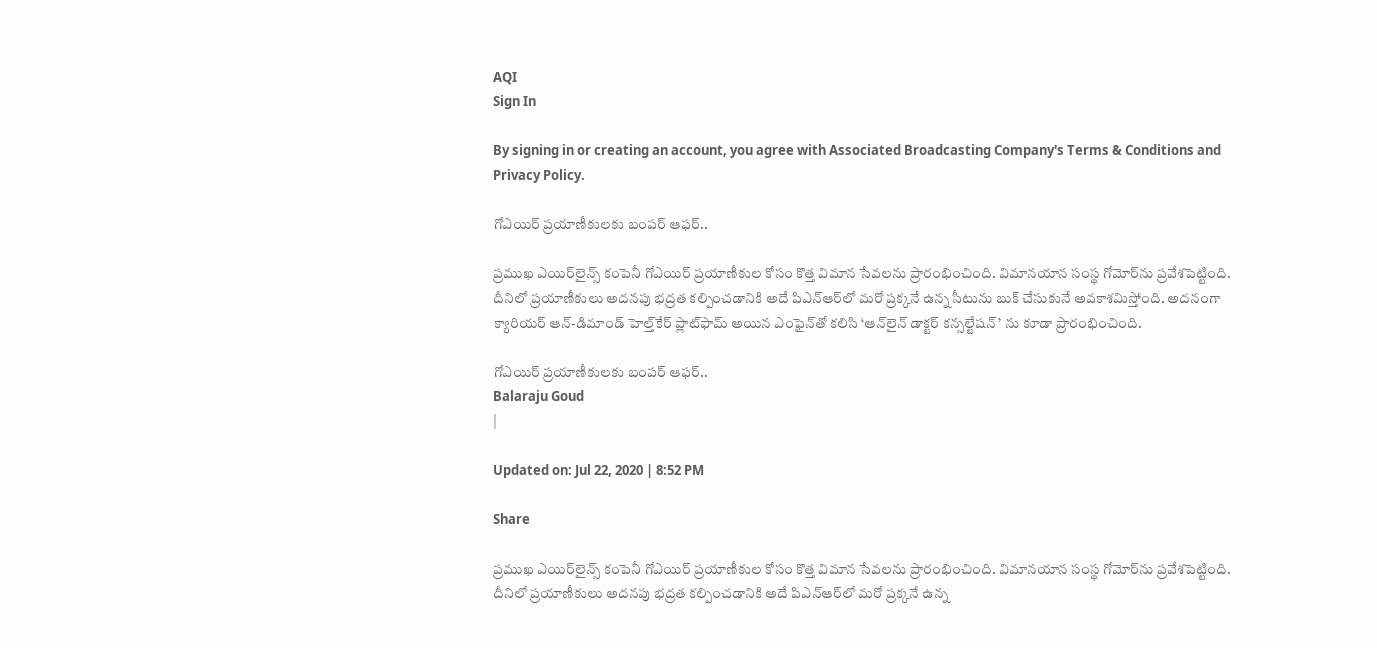AQI
Sign In

By signing in or creating an account, you agree with Associated Broadcasting Company's Terms & Conditions and Privacy Policy.

గోఎయిర్ ప్రయాణీకులకు బంపర్ ఆఫర్..

ప్రముఖ ఎయిర్‌లైన్స్‌ కంపెనీ గోఎయిర్ ప్రయాణీకుల కోసం కొత్త విమాన సేవలను ప్రారంభించింది. విమానయాన సంస్థ గోమోర్‌ను ప్రవేశపెట్టింది. దీనిలో ప్రయాణీకులు అదనపు భద్రత కల్పించడానికి అదే పిఎన్‌ఆర్‌లో మరో ప్రక్కనే ఉన్న సీటును బుక్ చేసుకునే అవకాశమిస్తోంది. అదనంగా క్యారియర్ ఆన్-డిమాండ్ హెల్త్‌కేర్ ప్లాట్‌ఫామ్ అయిన ఎంఫైన్‌తో కలిసి ‘ఆన్‌లైన్ డాక్టర్ కన్సల్టేషన్’ ను కూడా ప్రారంభించింది.

గోఎయిర్ ప్రయాణీకులకు బంపర్ ఆఫర్..
Balaraju Goud
|

Updated on: Jul 22, 2020 | 8:52 PM

Share

ప్రముఖ ఎయిర్‌లైన్స్‌ కంపెనీ గోఎయిర్ ప్రయాణీకుల కోసం కొత్త విమాన సేవలను ప్రారంభించింది. విమానయాన సంస్థ గోమోర్‌ను ప్రవేశపెట్టింది. దీనిలో ప్రయాణీకులు అదనపు భద్రత కల్పించడానికి అదే పిఎన్‌ఆర్‌లో మరో ప్రక్కనే ఉన్న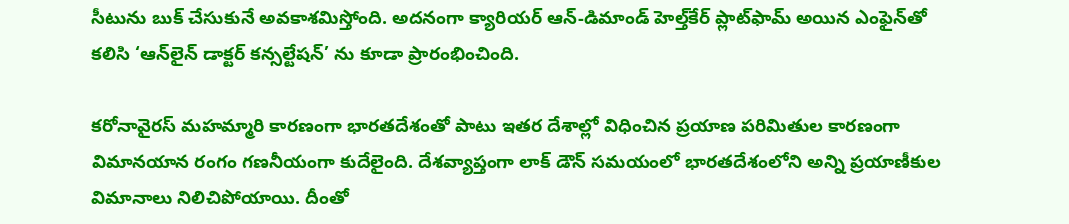సీటును బుక్ చేసుకునే అవకాశమిస్తోంది. అదనంగా క్యారియర్ ఆన్-డిమాండ్ హెల్త్‌కేర్ ప్లాట్‌ఫామ్ అయిన ఎంఫైన్‌తో కలిసి ‘ఆన్‌లైన్ డాక్టర్ కన్సల్టేషన్’ ను కూడా ప్రారంభించింది.

కరోనావైరస్ మహమ్మారి కారణంగా భారతదేశంతో పాటు ఇతర దేశాల్లో విధించిన ప్రయాణ పరిమితుల కారణంగా విమానయాన రంగం గణనీయంగా కుదేలైంది. దేశవ్యాప్తంగా లాక్ డౌన్ సమయంలో భారతదేశంలోని అన్ని ప్రయాణీకుల విమానాలు నిలిచిపోయాయి. దీంతో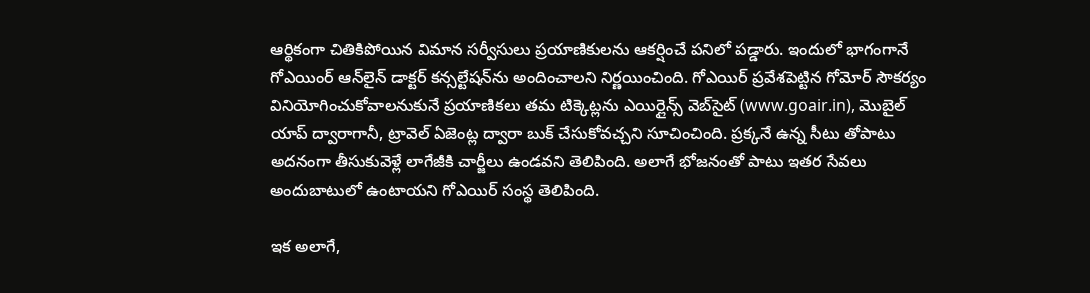ఆర్థికంగా చితికిపోయిన విమాన సర్వీసులు ప్రయాణికులను ఆకర్షించే పనిలో పడ్డారు. ఇందులో భాగంగానే గోఎయింర్ ఆన్‌లైన్ డాక్టర్ కన్సల్టేషన్‌ను అందించాలని నిర్ణయించింది. గోఎయిర్ ప్రవేశపెట్టిన గోమోర్ సౌకర్యం వినియోగించుకోవాలనుకునే ప్రయాణికలు తమ టిక్కెట్లను ఎయిర్లైన్స్ వెబ్‌సైట్ (www.goair.in), మొబైల్ యాప్ ద్వారాగానీ, ట్రావెల్ ఏజెంట్ల ద్వారా బుక్ చేసుకోవచ్చని సూచించింది. ప్రక్కనే ఉన్న సీటు తోపాటు అదనంగా తీసుకువెళ్లే లాగేజీకి చార్జీలు ఉండవని తెలిపింది. అలాగే భోజనంతో పాటు ఇతర సేవలు అందుబాటులో ఉంటాయని గోఎయిర్ సంస్థ తెలిపింది.

ఇక అలాగే,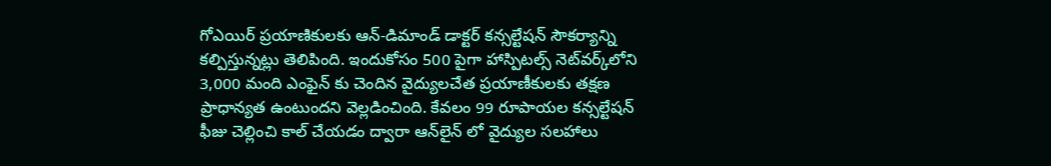గోఎయిర్ ప్రయాణికులకు ఆన్-డిమాండ్ డాక్టర్ కన్సల్టేషన్ సౌకర్యాన్ని కల్పిస్తున్నట్లు తెలిపింది. ఇందుకోసం 500 పైగా హాస్పిటల్స్ నెట్‌వర్క్‌లోని 3,000 మంది ఎంఫైన్ కు చెందిన వైద్యులచేత ప్రయాణీకులకు తక్షణ ప్రాధాన్యత ఉంటుందని వెల్లడించింది. కేవలం 99 రూపాయల కన్సల్టేషన్ ఫీజు చెల్లించి కాల్ చేయడం ద్వారా ఆన్‌లైన్ లో వైద్యుల సలహాలు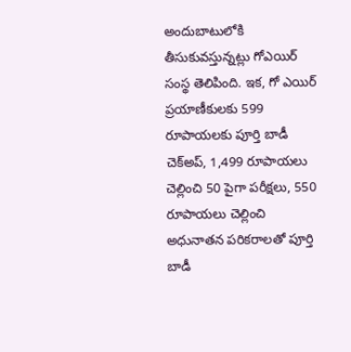అందుబాటులోకి తీసుకువస్తున్నట్లు గోఎయిర్ సంస్థ తెలిపింది. ఇక, గో ఎయిర్ ప్రయాణీకులకు 599 రూపాయలకు పూర్తి బాడీ చెక్అప్, 1,499 రూపాయలు చెల్లించి 50 పైగా పరీక్షలు, 550 రూపాయలు చెల్లించి అధునాతన పరికరాలతో పూర్తి బాడీ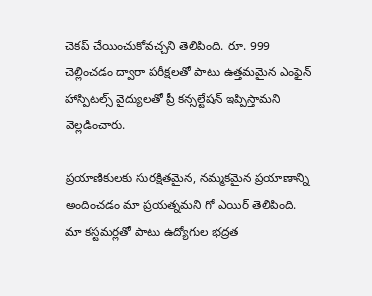చెకప్ చేయించుకోవచ్చని తెలిపింది. రూ. 999 చెల్లించడం ద్వారా పరీక్షలతో పాటు ఉత్తమమైన ఎంఫైన్ హాస్పిటల్స్ వైద్యులతో ప్రీ కన్సల్టేషన్ ఇప్పిస్తామని వెల్లడించారు.

ప్రయాణికులకు సురక్షితమైన, నమ్మకమైన ప్రయాణాన్ని అందించడం మా ప్రయత్నమని గో ఎయిర్ తెలిపింది. మా కస్టమర్లతో పాటు ఉద్యోగుల భద్రత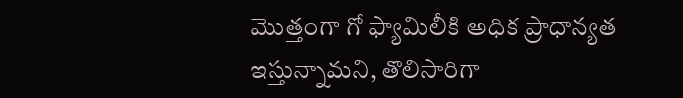మొత్తంగా గో ఫ్యామిలీకి అధిక ప్రాధాన్యత ఇస్తున్నామని, తొలిసారిగా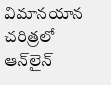విమానయాన చరిత్రలో ఆన్‌లైన్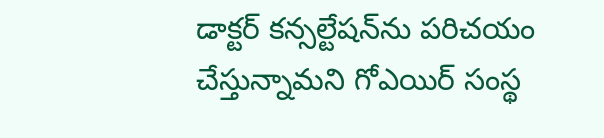డాక్టర్ కన్సల్టేషన్‌ను పరిచయం చేస్తున్నామని గోఎయిర్ సంస్థ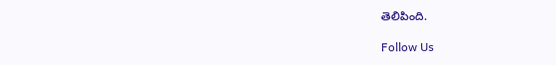తెలిపింది.

Follow Us